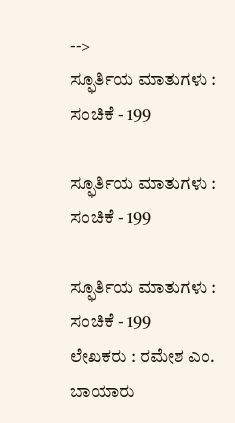-->
ಸ್ಫೂರ್ತಿಯ ಮಾತುಗಳು : ಸಂಚಿಕೆ - 199

ಸ್ಫೂರ್ತಿಯ ಮಾತುಗಳು : ಸಂಚಿಕೆ - 199

ಸ್ಫೂರ್ತಿಯ ಮಾತುಗಳು : ಸಂಚಿಕೆ - 199
ಲೇಖಕರು : ರಮೇಶ ಎಂ. ಬಾಯಾರು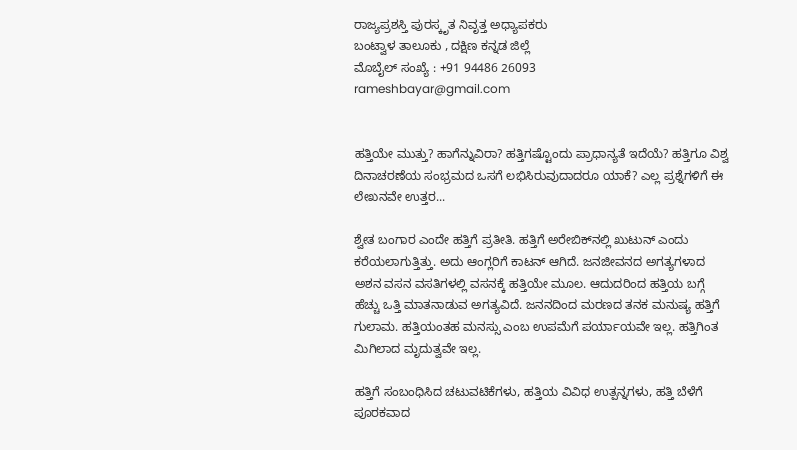ರಾಜ್ಯಪ್ರಶಸ್ತಿ ಪುರಸ್ಕೃತ ನಿವೃತ್ತ ಅಧ್ಯಾಪಕರು
ಬಂಟ್ವಾಳ ತಾಲೂಕು , ದಕ್ಷಿಣ ಕನ್ನಡ ಜಿಲ್ಲೆ
ಮೊಬೈಲ್ ಸಂಖ್ಯೆ : +91 94486 26093
rameshbayar@gmail.com


ಹತ್ತಿಯೇ ಮುತ್ತು? ಹಾಗೆನ್ನುವಿರಾ? ಹತ್ತಿಗಷ್ಟೊಂದು ಪ್ರಾಧಾನ್ಯತೆ ಇದೆಯೆ? ಹತ್ತಿಗೂ ವಿಶ್ವ ದಿನಾಚರಣೆಯ ಸಂಭ್ರಮದ ಒಸಗೆ ಲಭಿಸಿರುವುದಾದರೂ ಯಾಕೆ? ಎಲ್ಲ ಪ್ರಶ್ನೆಗಳಿಗೆ ಈ ಲೇಖನವೇ ಉತ್ತರ...

ಶ್ವೇತ ಬಂಗಾರ ಎಂದೇ ಹತ್ತಿಗೆ ಪ್ರತೀತಿ. ಹತ್ತಿಗೆ ಅರೇಬಿಕ್‌ನಲ್ಲಿ ಖುಟುನ್ ಎಂದು ಕರೆಯಲಾಗುತ್ತಿತ್ತು. ಅದು ಆಂಗ್ಲರಿಗೆ ಕಾಟನ್ ಆಗಿದೆ. ಜನಜೀವನದ ಅಗತ್ಯಗಳಾದ ಅಶನ ವಸನ ವಸತಿಗಳಲ್ಲಿ ವಸನಕ್ಕೆ ಹತ್ತಿಯೇ ಮೂಲ. ಆದುದರಿಂದ ಹತ್ತಿಯ ಬಗ್ಗೆ ಹೆಚ್ಚು ಒತ್ತಿ ಮಾತನಾಡುವ ಅಗತ್ಯವಿದೆ. ಜನನದಿಂದ ಮರಣದ ತನಕ ಮನುಷ್ಯ ಹತ್ತಿಗೆ ಗುಲಾಮ. ಹತ್ತಿಯಂತಹ ಮನಸ್ಸು ಎಂಬ ಉಪಮೆಗೆ ಪರ್ಯಾಯವೇ ಇಲ್ಲ. ಹತ್ತಿಗಿಂತ ಮಿಗಿಲಾದ ಮೃದುತ್ವವೇ ಇಲ್ಲ.

ಹತ್ತಿಗೆ ಸಂಬಂಧಿಸಿದ ಚಟುವಟಿಕೆಗಳು, ಹತ್ತಿಯ ವಿವಿಧ ಉತ್ಪನ್ನಗಳು, ಹತ್ತಿ ಬೆಳೆಗೆ ಪೂರಕವಾದ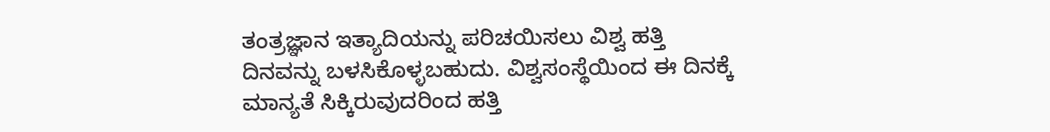ತಂತ್ರಜ್ಞಾನ ಇತ್ಯಾದಿಯನ್ನು ಪರಿಚಯಿಸಲು ವಿಶ್ವ ಹತ್ತಿ ದಿನವನ್ನು ಬಳಸಿಕೊಳ್ಳಬಹುದು. ವಿಶ್ವಸಂಸ್ಥೆಯಿಂದ ಈ ದಿನಕ್ಕೆ ಮಾನ್ಯತೆ ಸಿಕ್ಕಿರುವುದರಿಂದ ಹತ್ತಿ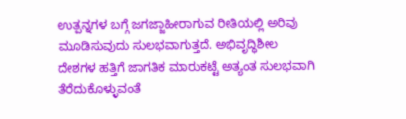ಉತ್ಪನ್ನಗಳ ಬಗ್ಗೆ ಜಗಜ್ಜಾಹೀರಾಗುವ ರೀತಿಯಲ್ಲಿ ಅರಿವು ಮೂಡಿಸುವುದು ಸುಲಭವಾಗುತ್ತದೆ. ಅಭಿವೃದ್ಧಿಶೀಲ ದೇಶಗಳ ಹತ್ತಿಗೆ ಜಾಗತಿಕ ಮಾರುಕಟ್ಟೆ ಅತ್ಯಂತ ಸುಲಭವಾಗಿ ತೆರೆದುಕೊಳ್ಳುವಂತೆ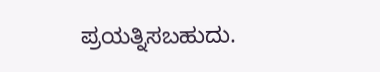ಪ್ರಯತ್ನಿಸಬಹುದು.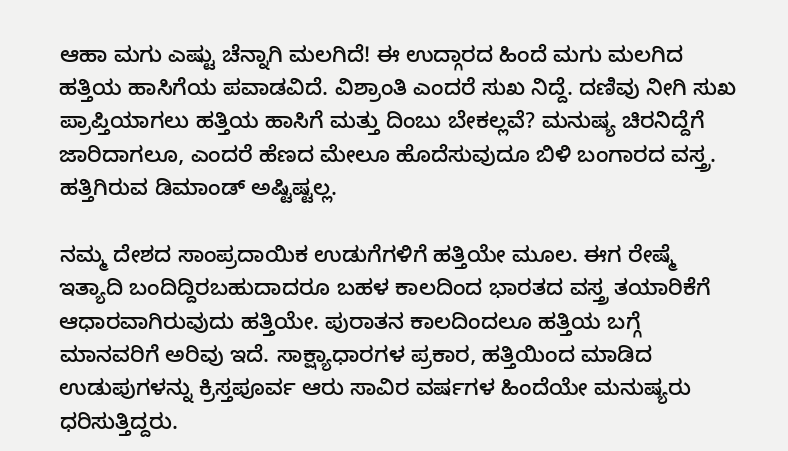ಆಹಾ ಮಗು ಎಷ್ಟು ಚೆನ್ನಾಗಿ ಮಲಗಿದೆ! ಈ ಉದ್ಗಾರದ ಹಿಂದೆ ಮಗು ಮಲಗಿದ ಹತ್ತಿಯ ಹಾಸಿಗೆಯ ಪವಾಡವಿದೆ. ವಿಶ್ರಾಂತಿ ಎಂದರೆ ಸುಖ ನಿದ್ದೆ. ದಣಿವು ನೀಗಿ ಸುಖ ಪ್ರಾಪ್ತಿಯಾಗಲು ಹತ್ತಿಯ ಹಾಸಿಗೆ ಮತ್ತು ದಿಂಬು ಬೇಕಲ್ಲವೆ? ಮನುಷ್ಯ ಚಿರನಿದ್ದೆಗೆ ಜಾರಿದಾಗಲೂ, ಎಂದರೆ ಹೆಣದ ಮೇಲೂ ಹೊದೆಸುವುದೂ ಬಿಳಿ ಬಂಗಾರದ ವಸ್ತ್ರ. ಹತ್ತಿಗಿರುವ ಡಿಮಾಂಡ್‌ ಅಷ್ಟಿಷ್ಟಲ್ಲ.

ನಮ್ಮ ದೇಶದ ಸಾಂಪ್ರದಾಯಿಕ ಉಡುಗೆಗಳಿಗೆ ಹತ್ತಿಯೇ ಮೂಲ. ಈಗ ರೇಷ್ಮೆ ಇತ್ಯಾದಿ ಬಂದಿದ್ದಿರಬಹುದಾದರೂ ಬಹಳ ಕಾಲದಿಂದ ಭಾರತದ ವಸ್ತ್ರ ತಯಾರಿಕೆಗೆ ಆಧಾರವಾಗಿರುವುದು ಹತ್ತಿಯೇ. ಪುರಾತನ ಕಾಲದಿಂದಲೂ ಹತ್ತಿಯ ಬಗ್ಗೆ ಮಾನವರಿಗೆ ಅರಿವು ಇದೆ. ಸಾಕ್ಷ್ಯಾಧಾರಗಳ ಪ್ರಕಾರ, ಹತ್ತಿಯಿಂದ ಮಾಡಿದ ಉಡುಪುಗಳನ್ನು ಕ್ರಿಸ್ತಪೂರ್ವ ಆರು ಸಾವಿರ ವರ್ಷಗಳ ಹಿಂದೆಯೇ ಮನುಷ್ಯರು ಧರಿಸುತ್ತಿದ್ದರು.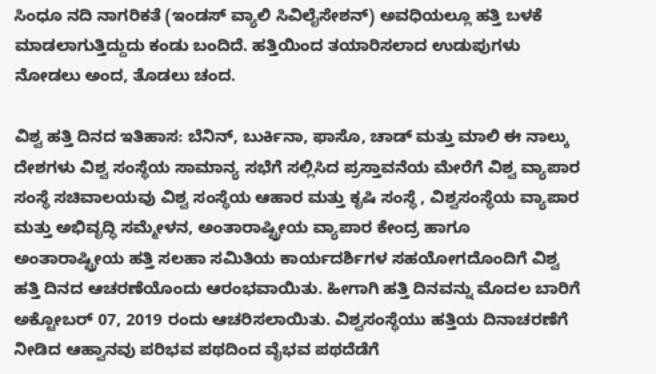ಸಿಂಧೂ ನದಿ ನಾಗರಿಕತೆ (ಇಂಡಸ್ ವ್ಯಾಲಿ ಸಿವಿಲೈಸೇಶನ್) ಅವಧಿಯಲ್ಲೂ ಹತ್ತಿ ಬಳಕೆ ಮಾಡಲಾಗುತ್ತಿದ್ದುದು ಕಂಡು ಬಂದಿದೆ. ಹತ್ತಿಯಿಂದ ತಯಾರಿಸಲಾದ ಉಡುಪುಗಳು ನೋಡಲು ಅಂದ, ತೊಡಲು ಚಂದ.

ವಿಶ್ವ ಹತ್ತಿ ದಿನದ ಇತಿಹಾಸ: ಬೆನಿನ್, ಬುರ್ಕಿನಾ, ಫಾಸೊ, ಚಾಡ್ ಮತ್ತು ಮಾಲಿ ಈ ನಾಲ್ಕು ದೇಶಗಳು ವಿಶ್ವ ಸಂಸ್ಥೆಯ ಸಾಮಾನ್ಯ ಸಭೆಗೆ ಸಲ್ಲಿಸಿದ ಪ್ರಸ್ತಾವನೆಯ ಮೇರೆಗೆ ವಿಶ್ವ ವ್ಯಾಪಾರ ಸಂಸ್ಥೆ ಸಚಿವಾಲಯವು ವಿಶ್ವ ಸಂಸ್ಥೆಯ ಆಹಾರ ಮತ್ತು ಕೃಷಿ ಸಂಸ್ಥೆ , ವಿಶ್ವಸಂಸ್ಥೆಯ ವ್ಯಾಪಾರ ಮತ್ತು ಅಭಿವೃದ್ಧಿ ಸಮ್ಮೇಳನ, ಅಂತಾರಾಷ್ಟ್ರೀಯ ವ್ಯಾಪಾರ ಕೇಂದ್ರ ಹಾಗೂ ಅಂತಾರಾಷ್ಟ್ರೀಯ ಹತ್ತಿ ಸಲಹಾ ಸಮಿತಿಯ ಕಾರ್ಯದರ್ಶಿಗಳ ಸಹಯೋಗದೊಂದಿಗೆ ವಿಶ್ವ ಹತ್ತಿ ದಿನದ ಆಚರಣೆಯೊಂದು ಆರಂಭವಾಯಿತು. ಹೀಗಾಗಿ ಹತ್ತಿ ದಿನವನ್ನು ಮೊದಲ ಬಾರಿಗೆ ಅಕ್ಟೋಬರ್ 07, 2019 ರಂದು ಆಚರಿಸಲಾಯಿತು. ವಿಶ್ವಸಂಸ್ಥೆಯು ಹತ್ತಿಯ ದಿನಾಚರಣೆಗೆ ನೀಡಿದ ಆಹ್ವಾನವು ಪರಿಭವ ಪಥದಿಂದ ವೈಭವ ಪಥದೆಡೆಗೆ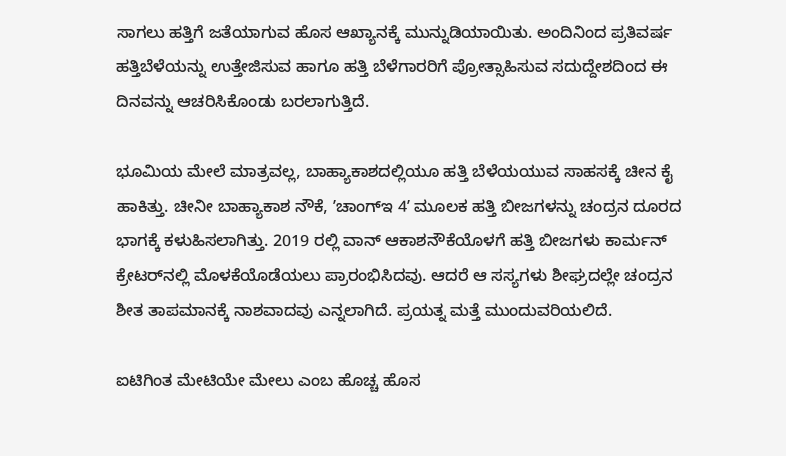ಸಾಗಲು ಹತ್ತಿಗೆ ಜತೆಯಾಗುವ ಹೊಸ ಆಖ್ಯಾನಕ್ಕೆ ಮುನ್ನುಡಿಯಾಯಿತು. ಅಂದಿನಿಂದ ಪ್ರತಿವರ್ಷ ಹತ್ತಿಬೆಳೆಯನ್ನು ಉತ್ತೇಜಿಸುವ ಹಾಗೂ ಹತ್ತಿ ಬೆಳೆಗಾರರಿಗೆ ಪ್ರೋತ್ಸಾಹಿಸುವ ಸದುದ್ದೇಶದಿಂದ ಈ ದಿನವನ್ನು ಆಚರಿಸಿಕೊಂಡು ಬರಲಾಗುತ್ತಿದೆ.

ಭೂಮಿಯ ಮೇಲೆ ಮಾತ್ರವಲ್ಲ, ಬಾಹ್ಯಾಕಾಶದಲ್ಲಿಯೂ ಹತ್ತಿ ಬೆಳೆಯಯುವ ಸಾಹಸಕ್ಕೆ ಚೀನ ಕೈ ಹಾಕಿತ್ತು. ಚೀನೀ ಬಾಹ್ಯಾಕಾಶ ನೌಕೆ, ʼಚಾಂಗ್ಇ 4ʼ ಮೂಲಕ ಹತ್ತಿ ಬೀಜಗಳನ್ನು ಚಂದ್ರನ ದೂರದ ಭಾಗಕ್ಕೆ ಕಳುಹಿಸಲಾಗಿತ್ತು. 2019 ರಲ್ಲಿ ವಾನ್ ಆಕಾಶನೌಕೆಯೊಳಗೆ ಹತ್ತಿ ಬೀಜಗಳು ಕಾರ್ಮನ್ ಕ್ರೇಟರ್‌ನಲ್ಲಿ ಮೊಳಕೆಯೊಡೆಯಲು ಪ್ರಾರಂಭಿಸಿದವು. ಆದರೆ ಆ ಸಸ್ಯಗಳು ಶೀಘ್ರದಲ್ಲೇ ಚಂದ್ರನ ಶೀತ ತಾಪಮಾನಕ್ಕೆ ನಾಶವಾದವು ಎನ್ನಲಾಗಿದೆ. ಪ್ರಯತ್ನ ಮತ್ತೆ ಮುಂದುವರಿಯಲಿದೆ.

ಐಟಿಗಿಂತ ಮೇಟಿಯೇ ಮೇಲು ಎಂಬ ಹೊಚ್ಚ ಹೊಸ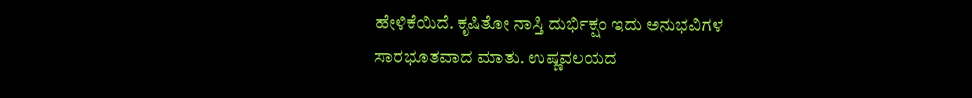ಹೇಳಿಕೆಯಿದೆ. ಕೃಷಿತೋ ನಾಸ್ತಿ ದುರ್ಭಿಕ್ಷಂ ಇದು ಅನುಭವಿಗಳ ಸಾರಭೂತವಾದ ಮಾತು. ಉಷ್ಣವಲಯದ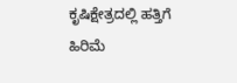ಕೃಷಿಕ್ಷೇತ್ರದಲ್ಲಿ ಹತ್ತಿಗೆ ಹಿರಿಮೆ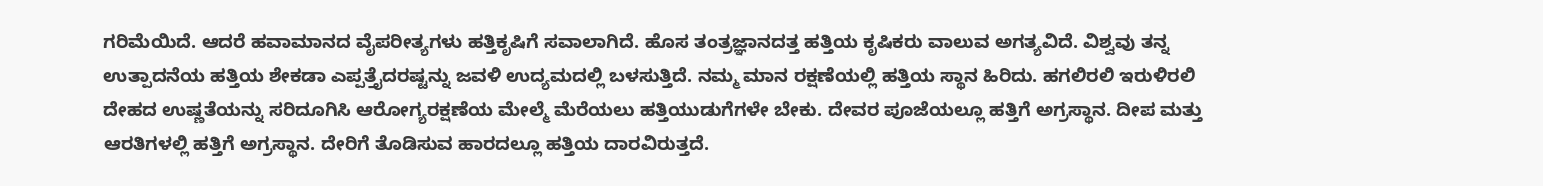ಗರಿಮೆಯಿದೆ. ಆದರೆ ಹವಾಮಾನದ ವೈಪರೀತ್ಯಗಳು ಹತ್ತಿಕೃಷಿಗೆ ಸವಾಲಾಗಿದೆ. ಹೊಸ ತಂತ್ರಜ್ಞಾನದತ್ತ ಹತ್ತಿಯ ಕೃಷಿಕರು ವಾಲುವ ಅಗತ್ಯವಿದೆ. ವಿಶ್ವವು ತನ್ನ ಉತ್ಪಾದನೆಯ ಹತ್ತಿಯ ಶೇಕಡಾ ಎಪ್ಪತ್ತೈದರಷ್ಟನ್ನು ಜವಳಿ ಉದ್ಯಮದಲ್ಲಿ ಬಳಸುತ್ತಿದೆ. ನಮ್ಮ ಮಾನ ರಕ್ಷಣೆಯಲ್ಲಿ ಹತ್ತಿಯ ಸ್ಥಾನ ಹಿರಿದು. ಹಗಲಿರಲಿ ಇರುಳಿರಲಿ ದೇಹದ ಉಷ್ಣತೆಯನ್ನು ಸರಿದೂಗಿಸಿ ಆರೋಗ್ಯರಕ್ಷಣೆಯ ಮೇಲ್ಮೆ ಮೆರೆಯಲು ಹತ್ತಿಯುಡುಗೆಗಳೇ ಬೇಕು. ದೇವರ ಪೂಜೆಯಲ್ಲೂ ಹತ್ತಿಗೆ ಅಗ್ರಸ್ಥಾನ. ದೀಪ ಮತ್ತು ಆರತಿಗಳಲ್ಲಿ ಹತ್ತಿಗೆ ಅಗ್ರಸ್ಥಾನ. ದೇರಿಗೆ ತೊಡಿಸುವ ಹಾರದಲ್ಲೂ ಹತ್ತಿಯ ದಾರವಿರುತ್ತದೆ.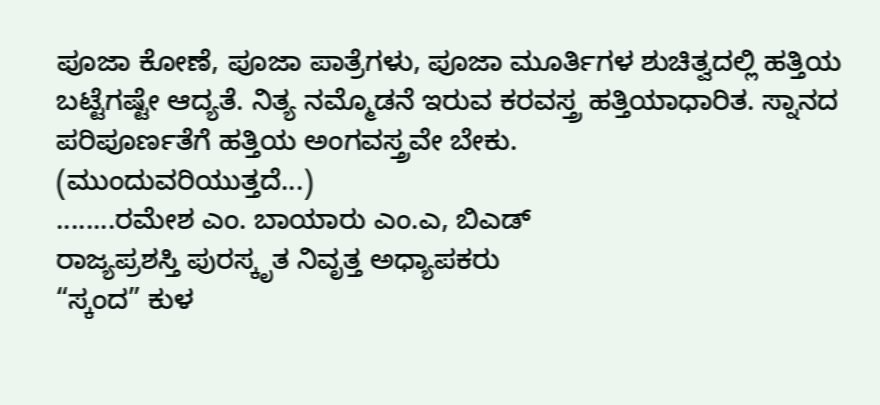ಪೂಜಾ ಕೋಣೆ, ಪೂಜಾ ಪಾತ್ರೆಗಳು, ಪೂಜಾ ಮೂರ್ತಿಗಳ ಶುಚಿತ್ವದಲ್ಲಿ ಹತ್ತಿಯ ಬಟ್ಟೆಗಷ್ಟೇ ಆದ್ಯತೆ. ನಿತ್ಯ ನಮ್ಮೊಡನೆ ಇರುವ ಕರವಸ್ತ್ರ ಹತ್ತಿಯಾಧಾರಿತ. ಸ್ನಾನದ ಪರಿಪೂರ್ಣತೆಗೆ ಹತ್ತಿಯ ಅಂಗವಸ್ತ್ರವೇ ಬೇಕು.
(ಮುಂದುವರಿಯುತ್ತದೆ...)
........ರಮೇಶ ಎಂ. ಬಾಯಾರು ಎಂ.ಎ, ಬಿಎಡ್
ರಾಜ್ಯಪ್ರಶಸ್ತಿ ಪುರಸ್ಕೃತ ನಿವೃತ್ತ ಅಧ್ಯಾಪಕರು
“ಸ್ಕಂದ” ಕುಳ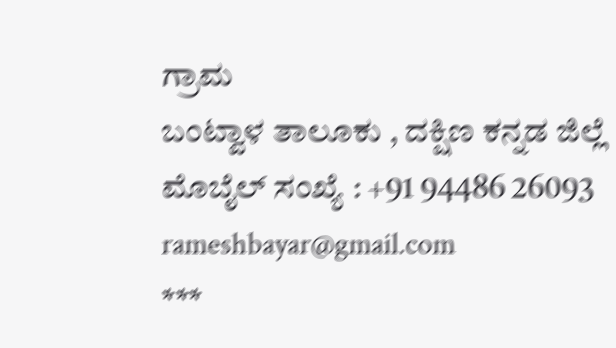ಗ್ರಾಮ
ಬಂಟ್ವಾಳ ತಾಲೂಕು , ದಕ್ಷಿಣ ಕನ್ನಡ ಜಿಲ್ಲೆ
ಮೊಬೈಲ್ ಸಂಖ್ಯೆ : +91 94486 26093
rameshbayar@gmail.com
***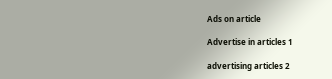Ads on article

Advertise in articles 1

advertising articles 2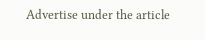Advertise under the article